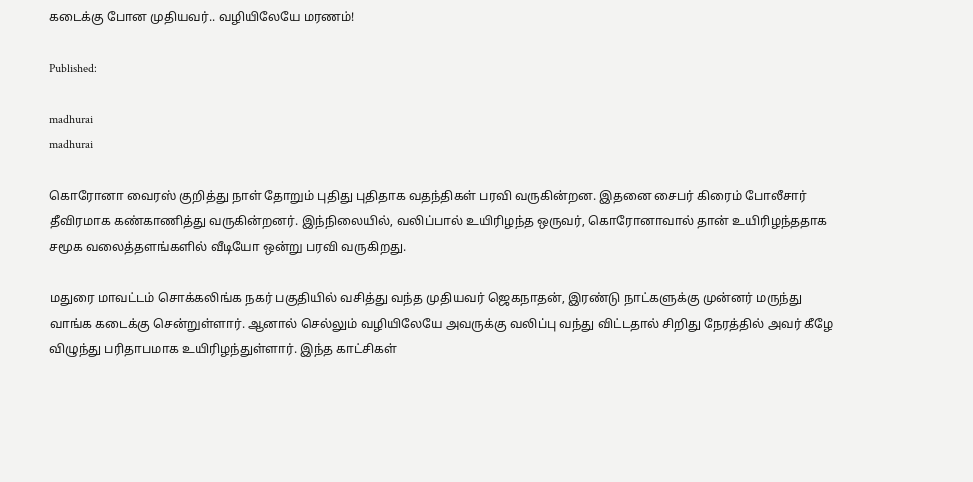கடைக்கு போன முதியவர்.. வழியிலேயே மரணம்!

Published:

madhurai
madhurai

கொரோனா வைரஸ் குறித்து நாள் தோறும் புதிது புதிதாக வதந்திகள் பரவி வருகின்றன. இதனை சைபர் கிரைம் போலீசார் தீவிரமாக கண்காணித்து வருகின்றனர். இந்நிலையில், வலிப்பால் உயிரிழந்த ஒருவர், கொரோனாவால் தான் உயிரிழந்ததாக சமூக வலைத்தளங்களில் வீடியோ ஒன்று பரவி வருகிறது.

மதுரை மாவட்டம் சொக்கலிங்க நகர் பகுதியில் வசித்து வந்த முதியவர் ஜெகநாதன், இரண்டு நாட்களுக்கு முன்னர் மருந்து வாங்க கடைக்கு சென்றுள்ளார். ஆனால் செல்லும் வழியிலேயே அவருக்கு வலிப்பு வந்து விட்டதால் சிறிது நேரத்தில் அவர் கீழே விழுந்து பரிதாபமாக உயிரிழந்துள்ளார். இந்த காட்சிகள்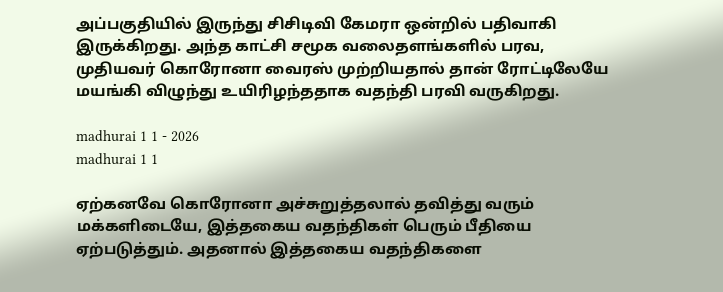அப்பகுதியில் இருந்து சிசிடிவி கேமரா ஒன்றில் பதிவாகி இருக்கிறது. அந்த காட்சி சமூக வலைதளங்களில் பரவ, முதியவர் கொரோனா வைரஸ் முற்றியதால் தான் ரோட்டிலேயே மயங்கி விழுந்து உயிரிழந்ததாக வதந்தி பரவி வருகிறது.

madhurai 1 1 - 2026
madhurai 1 1

ஏற்கனவே கொரோனா அச்சுறுத்தலால் தவித்து வரும் மக்களிடையே, இத்தகைய வதந்திகள் பெரும் பீதியை ஏற்படுத்தும். அதனால் இத்தகைய வதந்திகளை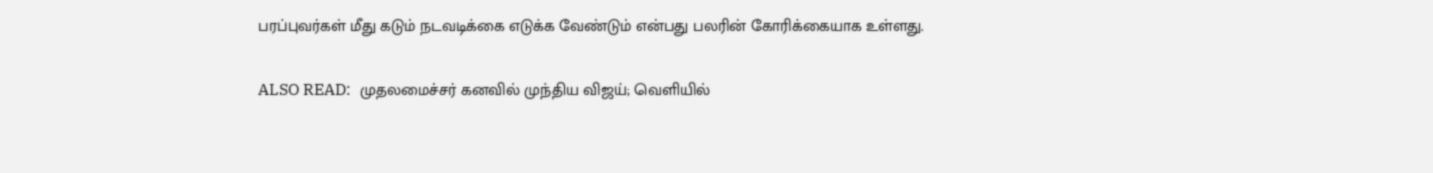பரப்புவர்கள் மீது கடும் நடவடிக்கை எடுக்க வேண்டும் என்பது பலரின் கோரிக்கையாக உள்ளது.

ALSO READ:  முதலமைச்சர் கனவில் முந்திய விஜய்; வெளியில்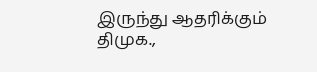இருந்து ஆதரிக்கும் திமுக.,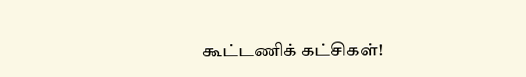கூட்டணிக் கட்சிகள்!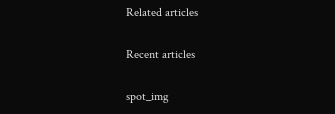Related articles

Recent articles

spot_img